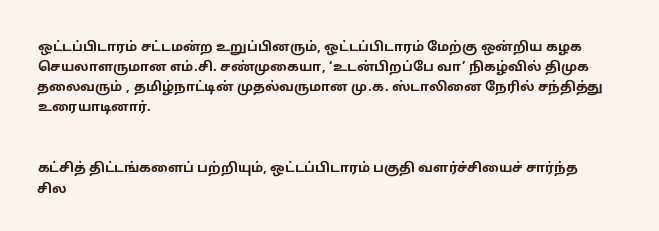ஒட்டப்பிடாரம் சட்டமன்ற உறுப்பினரும், ஒட்டப்பிடாரம் மேற்கு ஒன்றிய கழக செயலாளருமான எம்.சி. சண்முகையா, ‘உடன்பிறப்பே வா’ நிகழ்வில் திமுக தலைவரும் , தமிழ்நாட்டின் முதல்வருமான மு.க. ஸ்டாலினை நேரில் சந்தித்து உரையாடினார்.


கட்சித் திட்டங்களைப் பற்றியும், ஒட்டப்பிடாரம் பகுதி வளர்ச்சியைச் சார்ந்த சில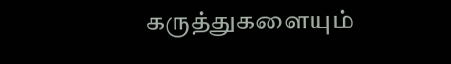கருத்துகளையும்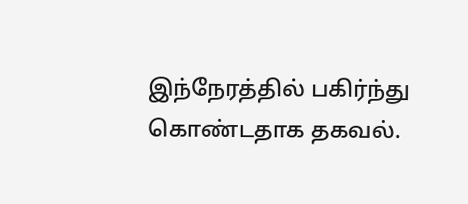இந்நேரத்தில் பகிர்ந்து கொண்டதாக தகவல்.